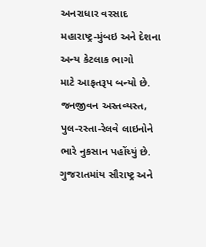અનરાધાર વરસાદ મહારાષ્ટ્ર-મુંબઇ અને દેશના અન્ય કેટલાક ભાગો
માટે આફતરૂપ બન્યો છે. જનજીવન અસ્તવ્યસ્ત, પુલ-રસ્તા-રેલવે લાઇનોને ભારે નુકસાન પહોંચ્યું છે. ગુજરાતમાંય સૌરાષ્ટ્ર અને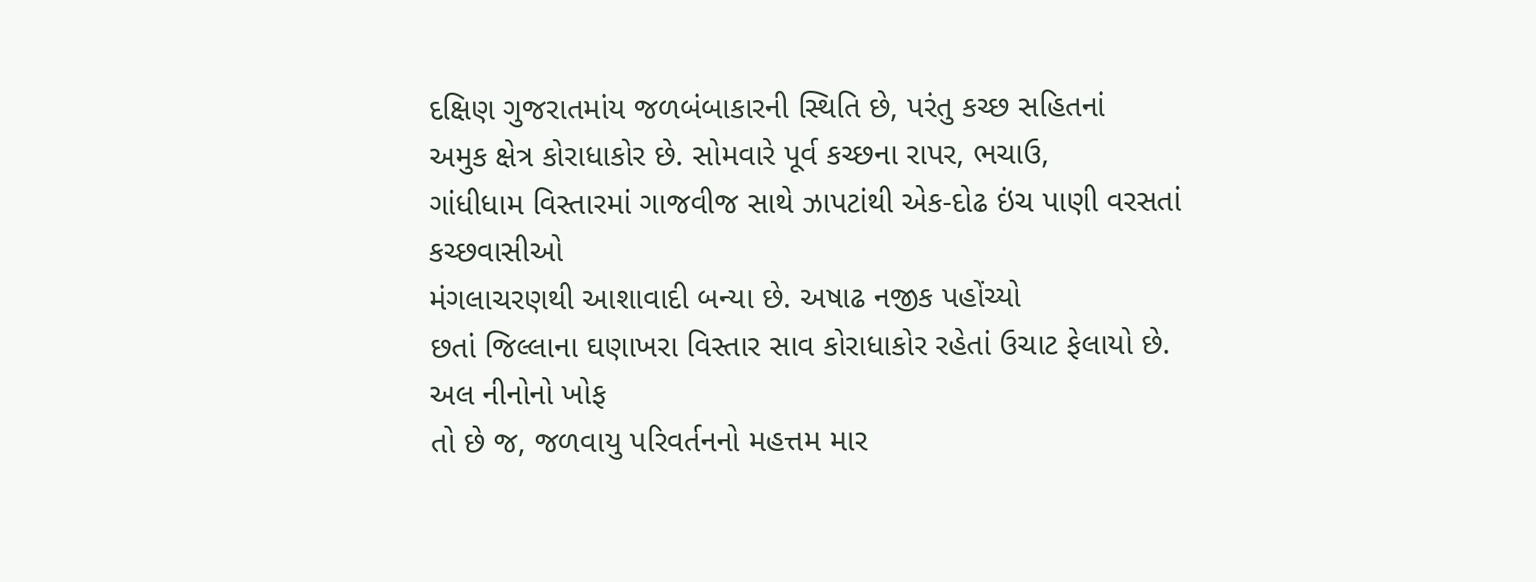દક્ષિણ ગુજરાતમાંય જળબંબાકારની સ્થિતિ છે, પરંતુ કચ્છ સહિતનાં
અમુક ક્ષેત્ર કોરાધાકોર છે. સોમવારે પૂર્વ કચ્છના રાપર, ભચાઉ,
ગાંધીધામ વિસ્તારમાં ગાજવીજ સાથે ઝાપટાંથી એક-દોઢ ઇંચ પાણી વરસતાં કચ્છવાસીઓ
મંગલાચરણથી આશાવાદી બન્યા છે. અષાઢ નજીક પહોંચ્યો
છતાં જિલ્લાના ઘણાખરા વિસ્તાર સાવ કોરાધાકોર રહેતાં ઉચાટ ફેલાયો છે. અલ નીનોનો ખોફ
તો છે જ, જળવાયુ પરિવર્તનનો મહત્તમ માર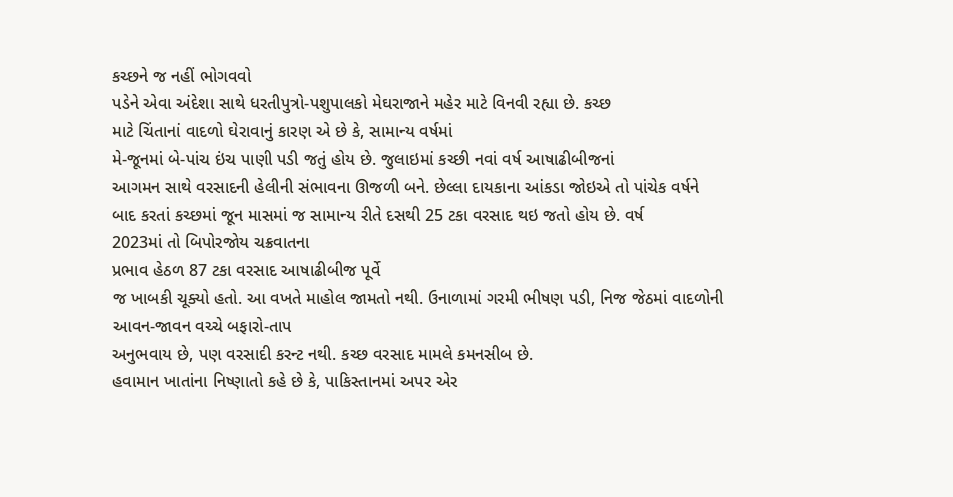કચ્છને જ નહીં ભોગવવો
પડેને એવા અંદેશા સાથે ધરતીપુત્રો-પશુપાલકો મેઘરાજાને મહેર માટે વિનવી રહ્યા છે. કચ્છ
માટે ચિંતાનાં વાદળો ઘેરાવાનું કારણ એ છે કે, સામાન્ય વર્ષમાં
મે-જૂનમાં બે-પાંચ ઇંચ પાણી પડી જતું હોય છે. જુલાઇમાં કચ્છી નવાં વર્ષ આષાઢીબીજનાં
આગમન સાથે વરસાદની હેલીની સંભાવના ઊજળી બને. છેલ્લા દાયકાના આંકડા જોઇએ તો પાંચેક વર્ષને
બાદ કરતાં કચ્છમાં જૂન માસમાં જ સામાન્ય રીતે દસથી 25 ટકા વરસાદ થઇ જતો હોય છે. વર્ષ
2023માં તો બિપોરજોય ચક્રવાતના
પ્રભાવ હેઠળ 87 ટકા વરસાદ આષાઢીબીજ પૂર્વે
જ ખાબકી ચૂક્યો હતો. આ વખતે માહોલ જામતો નથી. ઉનાળામાં ગરમી ભીષણ પડી, નિજ જેઠમાં વાદળોની આવન-જાવન વચ્ચે બફારો-તાપ
અનુભવાય છે, પણ વરસાદી કરન્ટ નથી. કચ્છ વરસાદ મામલે કમનસીબ છે.
હવામાન ખાતાંના નિષ્ણાતો કહે છે કે, પાકિસ્તાનમાં અપર એર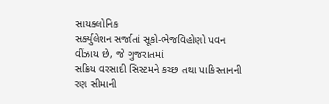સાયક્લોનિક
સર્ક્યુલેશન સર્જાતાં સૂકો-ભેજવિહોણો પવન વીંઝાય છે, જે ગુજરાતમાં
સક્રિય વરસાદી સિસ્ટમને કચ્છ તથા પાકિસ્તાનની રણ સીમાની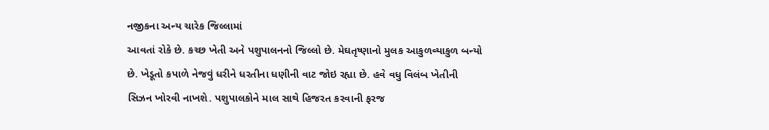નજીકના અન્ય ચારેક જિલ્લામાં
આવતાં રોકે છે. કચ્છ ખેતી અને પશુપાલનનો જિલ્લો છે. મેઘતૃષ્ણાનો મુલક આકુળવ્યાકુળ બન્યો
છે. ખેડૂતો કપાળે નેજવું ધરીને ધરતીના ધણીની વાટ જોઇ રહ્યા છે. હવે વધુ વિલંબ ખેતીની
સિઝન ખોરવી નાખશે. પશુપાલકોને માલ સાથે હિજરત કરવાની ફરજ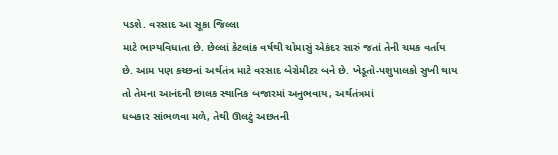પડશે. વરસાદ આ સૂકા જિલ્લા
માટે ભાગ્યવિધાતા છે. છેલ્લાં કેટલાંક વર્ષથી ચોમાસું એકંદર સારું જતાં તેની ચમક વર્તાય
છે. આમ પણ કચ્છનાં અર્થતંત્ર માટે વરસાદ બેરોમીટર બને છે. ખેડૂતો-પશુપાલકો સુખી થાય
તો તેમના આનંદની છાલક સ્થાનિક બજારમાં અનુભવાય, અર્થતંત્રમાં
ધબકાર સાંભળવા મળે, તેથી ઊલટું અછતની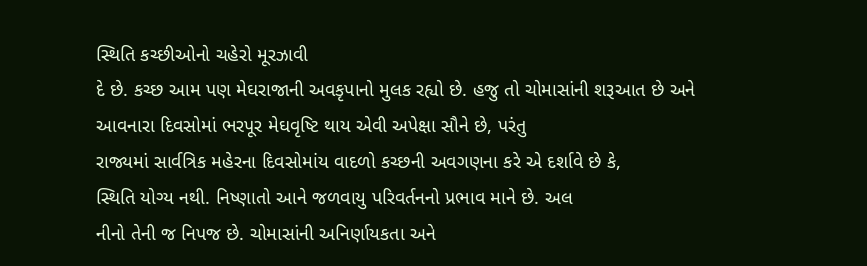સ્થિતિ કચ્છીઓનો ચહેરો મૂરઝાવી
દે છે. કચ્છ આમ પણ મેઘરાજાની અવકૃપાનો મુલક રહ્યો છે. હજુ તો ચોમાસાંની શરૂઆત છે અને
આવનારા દિવસોમાં ભરપૂર મેઘવૃષ્ટિ થાય એવી અપેક્ષા સૌને છે, પરંતુ
રાજ્યમાં સાર્વત્રિક મહેરના દિવસોમાંય વાદળો કચ્છની અવગણના કરે એ દર્શાવે છે કે,
સ્થિતિ યોગ્ય નથી. નિષ્ણાતો આને જળવાયુ પરિવર્તનનો પ્રભાવ માને છે. અલ
નીનો તેની જ નિપજ છે. ચોમાસાંની અનિર્ણાયકતા અને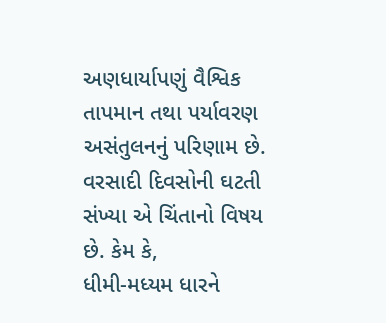અણધાર્યાપણું વૈશ્વિક તાપમાન તથા પર્યાવરણ
અસંતુલનનું પરિણામ છે. વરસાદી દિવસોની ઘટતી સંખ્યા એ ચિંતાનો વિષય છે. કેમ કે,
ધીમી-મધ્યમ ધારને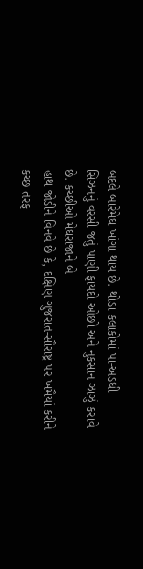બદલે બારેમેઘ ખાંગા થાય છે. થોડા કલાકોમાં પા-અડધી
સિઝનનું વરસી જતું પાણી ફાયદો ઓછો અને નુકસાન ઝાઝું કરાવે છે. કચ્છીઓ મેઘરાજાને બે
હાથ જોડીને વિનવે છે કે, દક્ષિણ ગુજરાત-સૌરાષ્ટ્ર પર ખમૈયાં કરીને
કચ્છ તરફ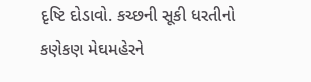દૃષ્ટિ દોડાવો. કચ્છની સૂકી ધરતીનો કણેકણ મેઘમહેરને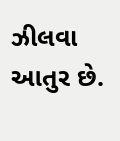ઝીલવા આતુર છે.